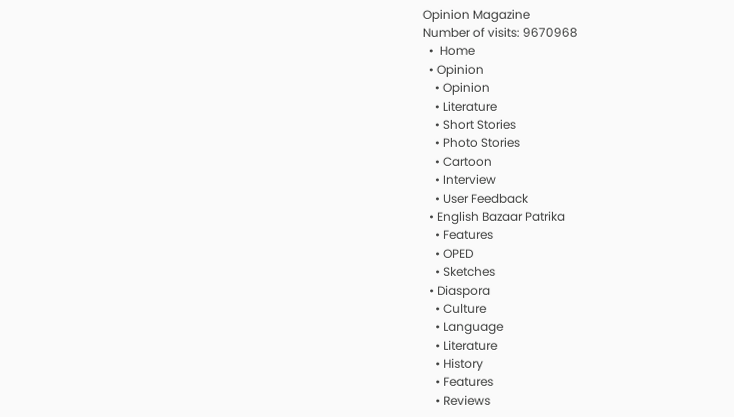Opinion Magazine
Number of visits: 9670968
  •  Home
  • Opinion
    • Opinion
    • Literature
    • Short Stories
    • Photo Stories
    • Cartoon
    • Interview
    • User Feedback
  • English Bazaar Patrika
    • Features
    • OPED
    • Sketches
  • Diaspora
    • Culture
    • Language
    • Literature
    • History
    • Features
    • Reviews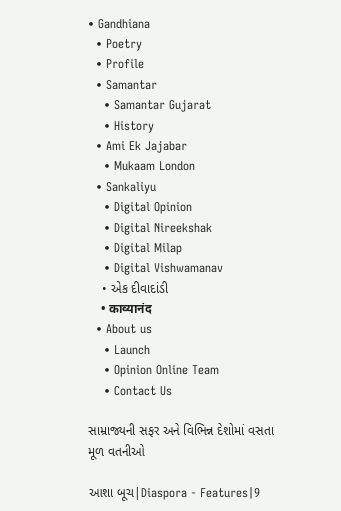• Gandhiana
  • Poetry
  • Profile
  • Samantar
    • Samantar Gujarat
    • History
  • Ami Ek Jajabar
    • Mukaam London
  • Sankaliyu
    • Digital Opinion
    • Digital Nireekshak
    • Digital Milap
    • Digital Vishwamanav
    • એક દીવાદાંડી
    • काव्यानंद
  • About us
    • Launch
    • Opinion Online Team
    • Contact Us

સામ્રાજ્યની સફર અને વિભિન્ન દેશોમાં વસતા  મૂળ વતનીઓ

આશા બૂચ|Diaspora - Features|9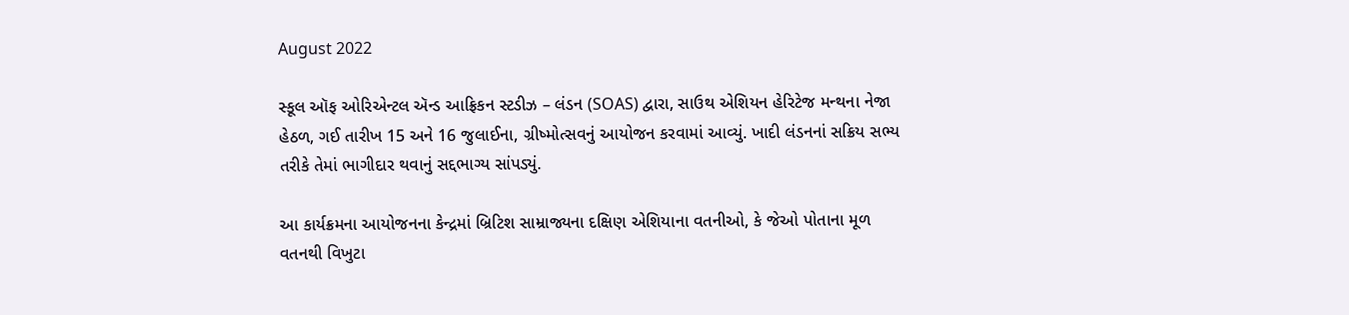August 2022

સ્કૂલ ઑફ ઓરિએન્ટલ ઍન્ડ આફ્રિકન સ્ટડીઝ – લંડન (SOAS) દ્વારા, સાઉથ એશિયન હેરિટેજ મન્થના નેજા હેઠળ, ગઈ તારીખ 15 અને 16 જુલાઈના, ગ્રીષ્મોત્સવનું આયોજન કરવામાં આવ્યું. ખાદી લંડનનાં સક્રિય સભ્ય તરીકે તેમાં ભાગીદાર થવાનું સદ્દભાગ્ય સાંપડ્યું.

આ કાર્યક્રમના આયોજનના કેન્દ્રમાં બ્રિટિશ સામ્રાજ્યના દક્ષિણ એશિયાના વતનીઓ, કે જેઓ પોતાના મૂળ વતનથી વિખુટા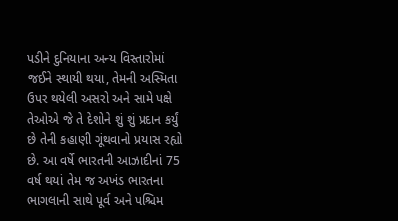પડીને દુનિયાના અન્ય વિસ્તારોમાં જઈને સ્થાયી થયા, તેમની અસ્મિતા ઉપર થયેલી અસરો અને સામે પક્ષે તેઓએ જે તે દેશોને શું શું પ્રદાન કર્યું છે તેની કહાણી ગૂંથવાનો પ્રયાસ રહ્યો છે. આ વર્ષે ભારતની આઝાદીનાં 75 વર્ષ થયાં તેમ જ અખંડ ભારતના ભાગલાની સાથે પૂર્વ અને પશ્ચિમ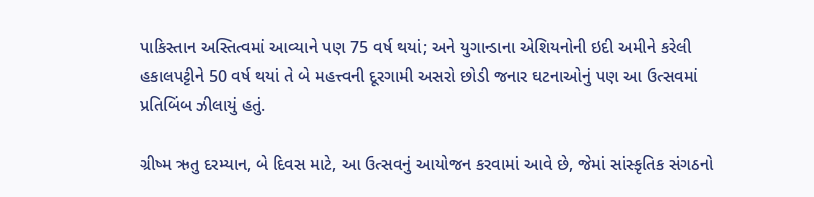પાકિસ્તાન અસ્તિત્વમાં આવ્યાને પણ 75 વર્ષ થયાં; અને યુગાન્ડાના એશિયનોની ઇદી અમીને કરેલી હકાલપટ્ટીને 50 વર્ષ થયાં તે બે મહત્ત્વની દૂરગામી અસરો છોડી જનાર ઘટનાઓનું પણ આ ઉત્સવમાં પ્રતિબિંબ ઝીલાયું હતું.

ગ્રીષ્મ ઋતુ દરમ્યાન, બે દિવસ માટે, આ ઉત્સવનું આયોજન કરવામાં આવે છે, જેમાં સાંસ્કૃતિક સંગઠનો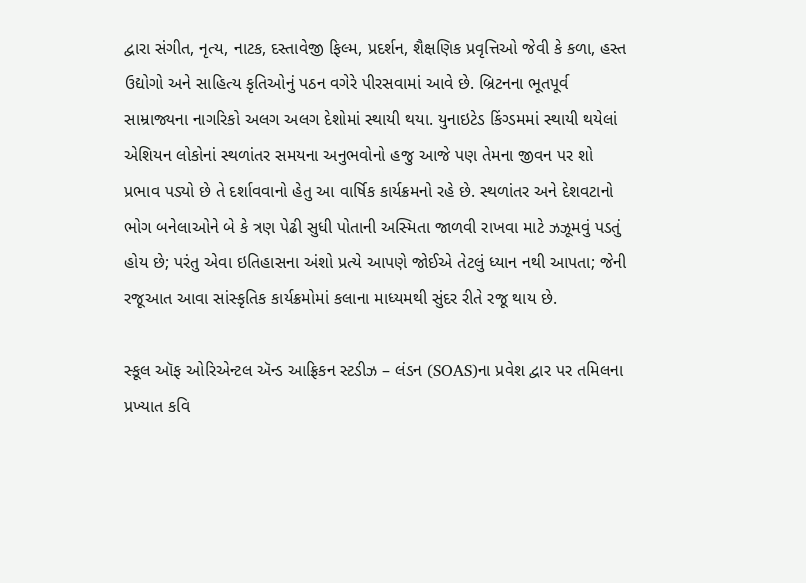દ્વારા સંગીત, નૃત્ય, નાટક, દસ્તાવેજી ફિલ્મ, પ્રદર્શન, શૈક્ષણિક પ્રવૃત્તિઓ જેવી કે કળા, હસ્ત ઉદ્યોગો અને સાહિત્ય કૃતિઓનું પઠન વગેરે પીરસવામાં આવે છે. બ્રિટનના ભૂતપૂર્વ સામ્રાજ્યના નાગરિકો અલગ અલગ દેશોમાં સ્થાયી થયા. યુનાઇટેડ કિંગ્ડમમાં સ્થાયી થયેલાં એશિયન લોકોનાં સ્થળાંતર સમયના અનુભવોનો હજુ આજે પણ તેમના જીવન પર શો પ્રભાવ પડ્યો છે તે દર્શાવવાનો હેતુ આ વાર્ષિક કાર્યક્રમનો રહે છે. સ્થળાંતર અને દેશવટાનો ભોગ બનેલાઓને બે કે ત્રણ પેઢી સુધી પોતાની અસ્મિતા જાળવી રાખવા માટે ઝઝૂમવું પડતું હોય છે; પરંતુ એવા ઇતિહાસના અંશો પ્રત્યે આપણે જોઈએ તેટલું ધ્યાન નથી આપતા; જેની રજૂઆત આવા સાંસ્કૃતિક કાર્યક્રમોમાં કલાના માધ્યમથી સુંદર રીતે રજૂ થાય છે.

સ્કૂલ ઑફ ઓરિએન્ટલ ઍન્ડ આફ્રિકન સ્ટડીઝ – લંડન (SOAS)ના પ્રવેશ દ્વાર પર તમિલના પ્રખ્યાત કવિ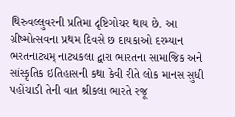થિરુવલ્લુવરની પ્રતિમા દૃષ્ટિગોચર થાય છે. આ ગ્રીષ્મોત્સવના પ્રથમ દિવસે છ દાયકાઓ દરમ્યાન ભરતનાટ્યમ્‌ નાટ્યકલા દ્વારા ભારતના સામાજિક અને સાંસ્કૃતિક ઇતિહાસની કથા કેવી રીતે લોક માનસ સુધી પહોંચાડી તેની વાત શ્રીકલા ભારતે રજૂ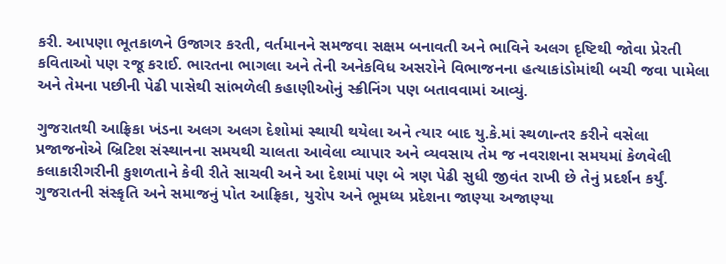કરી. આપણા ભૂતકાળને ઉજાગર કરતી, વર્તમાનને સમજવા સક્ષમ બનાવતી અને ભાવિને અલગ દૃષ્ટિથી જોવા પ્રેરતી કવિતાઓ પણ રજૂ કરાઈ. ભારતના ભાગલા અને તેની અનેકવિધ અસરોને વિભાજનના હત્યાકાંડોમાંથી બચી જવા પામેલા અને તેમના પછીની પેઢી પાસેથી સાંભળેલી કહાણીઓનું સ્ક્રીનિંગ પણ બતાવવામાં આવ્યું.

ગુજરાતથી આફ્રિકા ખંડના અલગ અલગ દેશોમાં સ્થાયી થયેલા અને ત્યાર બાદ યુ.કે.માં સ્થળાન્તર કરીને વસેલા પ્રજાજનોએ બ્રિટિશ સંસ્થાનના સમયથી ચાલતા આવેલા વ્યાપાર અને વ્યવસાય તેમ જ નવરાશના સમયમાં કેળવેલી કલાકારીગરીની કુશળતાને કેવી રીતે સાચવી અને આ દેશમાં પણ બે ત્રણ પેઢી સુધી જીવંત રાખી છે તેનું પ્રદર્શન કર્યું. ગુજરાતની સંસ્કૃતિ અને સમાજનું પોત આફ્રિકા, યુરોપ અને ભૂમધ્ય પ્રદેશના જાણ્યા અજાણ્યા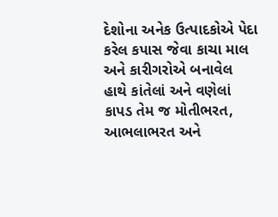દેશોના અનેક ઉત્પાદકોએ પેદા કરેલ કપાસ જેવા કાચા માલ અને કારીગરોએ બનાવેલ હાથે કાંતેલાં અને વણેલાં કાપડ તેમ જ મોતીભરત, આભલાભરત અને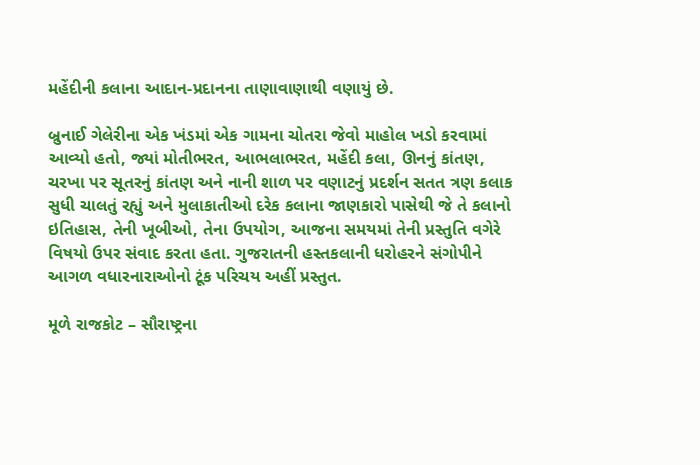મહેંદીની કલાના આદાન-પ્રદાનના તાણાવાણાથી વણાયું છે.

બ્રુનાઈ ગેલેરીના એક ખંડમાં એક ગામના ચોતરા જેવો માહોલ ખડો કરવામાં આવ્યો હતો, જ્યાં મોતીભરત, આભલાભરત, મહેંદી કલા, ઊનનું કાંતણ, ચરખા પર સૂતરનું કાંતણ અને નાની શાળ પર વણાટનું પ્રદર્શન સતત ત્રણ કલાક સુધી ચાલતું રહ્યું અને મુલાકાતીઓ દરેક કલાના જાણકારો પાસેથી જે તે કલાનો ઇતિહાસ, તેની ખૂબીઓ, તેના ઉપયોગ, આજના સમયમાં તેની પ્રસ્તુતિ વગેરે વિષયો ઉપર સંવાદ કરતા હતા. ગુજરાતની હસ્તકલાની ધરોહરને સંગોપીને આગળ વધારનારાઓનો ટૂંક પરિચય અહીં પ્રસ્તુત.

મૂળે રાજકોટ – સૌરાષ્ટ્રના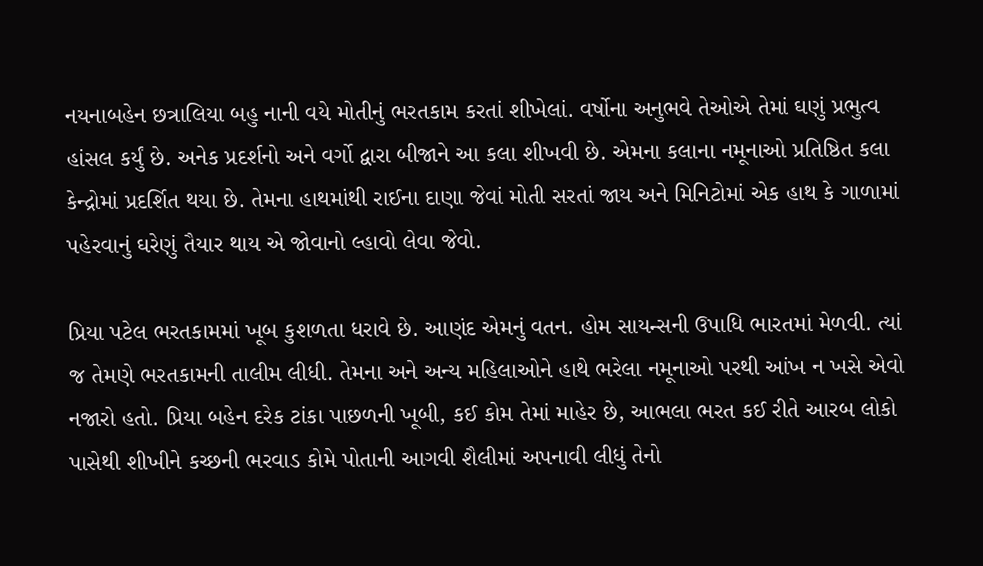નયનાબહેન છત્રાલિયા બહુ નાની વયે મોતીનું ભરતકામ કરતાં શીખેલાં. વર્ષોના અનુભવે તેઓએ તેમાં ઘણું પ્રભુત્વ હાંસલ કર્યું છે. અનેક પ્રદર્શનો અને વર્ગો દ્વારા બીજાને આ કલા શીખવી છે. એમના કલાના નમૂનાઓ પ્રતિષ્ઠિત કલા કેન્દ્રોમાં પ્રદર્શિત થયા છે. તેમના હાથમાંથી રાઈના દાણા જેવાં મોતી સરતાં જાય અને મિનિટોમાં એક હાથ કે ગાળામાં પહેરવાનું ઘરેણું તૈયાર થાય એ જોવાનો લ્હાવો લેવા જેવો.

પ્રિયા પટેલ ભરતકામમાં ખૂબ કુશળતા ધરાવે છે. આણંદ એમનું વતન. હોમ સાયન્સની ઉપાધિ ભારતમાં મેળવી. ત્યાં જ તેમણે ભરતકામની તાલીમ લીધી. તેમના અને અન્ય મહિલાઓને હાથે ભરેલા નમૂનાઓ પરથી આંખ ન ખસે એવો નજારો હતો. પ્રિયા બહેન દરેક ટાંકા પાછળની ખૂબી, કઈ કોમ તેમાં માહેર છે, આભલા ભરત કઈ રીતે આરબ લોકો પાસેથી શીખીને કચ્છની ભરવાડ કોમે પોતાની આગવી શૈલીમાં અપનાવી લીધું તેનો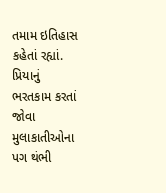તમામ ઇતિહાસ કહેતાં રહ્યાં. પ્રિયાનું ભરતકામ કરતાં જોવા મુલાકાતીઓના પગ થંભી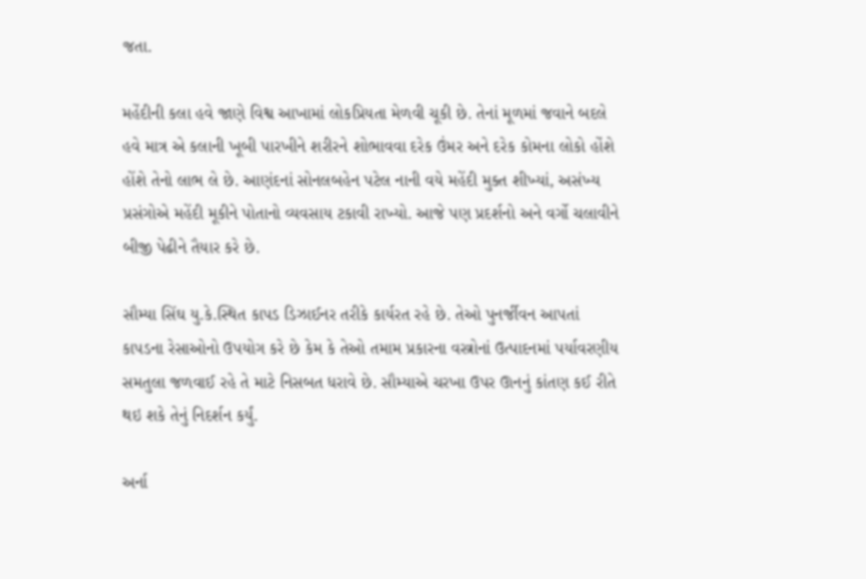જતા.

મહેંદીની કલા હવે જાણે વિશ્વ આખામાં લોકપ્રિયતા મેળવી ચૂકી છે. તેનાં મૂળમાં જવાને બદલે હવે માત્ર એ કલાની ખૂબી પારખીને શરીરને શોભાવવા દરેક ઉંમર અને દરેક કોમના લોકો હોંશે હોંશે તેનો લાભ લે છે. આણંદનાં સોનલબહેન પટેલ નાની વયે મહેંદી મુક્ત શીખ્યાં, અસંખ્ય પ્રસંગોએ મહેંદી મૂકીને પોતાનો વ્યવસાય ટકાવી રાખ્યો. આજે પણ પ્રદર્શનો અને વર્ગો ચલાવીને બીજી પેઢીને તૈયાર કરે છે.

સૌમ્યા સિંઘ યુ.કે.સ્થિત કાપડ ડિઝાઈનર તરીકે કાર્યરત રહે છે. તેઓ પુનર્જીવન આપતાં કાપડના રેસાઓનો ઉપયોગ કરે છે કેમ કે તેઓ તમામ પ્રકારના વસ્ત્રોનાં ઉત્પાદનમાં પર્યાવરણીય સમતુલા જળવાઈ રહે તે માટે નિસબત ધરાવે છે. સૌમ્યાએ ચરખા ઉપર ઊનનું કાંતણ કઈ રીતે થઇ શકે તેનું નિદર્શન કર્યું.

અર્ના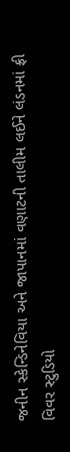જનીન સ્કેન્ડિનેવિયા અને જાપાનમાં વણાટની તાલીમ લઈને લંડનમાં ફ્રી વિવર સ્ટુડિયો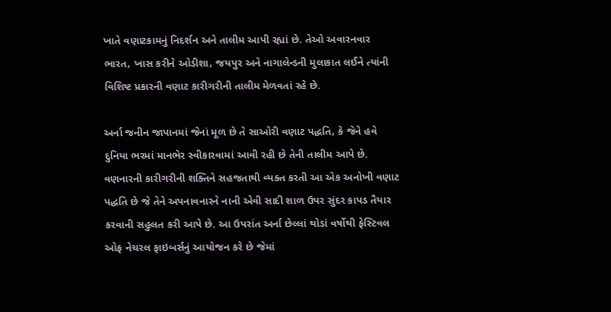ખાતે વણાટકામનું નિદર્શન અને તાલીમ આપી રહ્યાં છે. તેઓ અવારનવાર ભારત, ખાસ કરીને ઓડીશા, જયપુર અને નાગાલેન્ડની મુલાકાત લઈને ત્યાંની વિશિષ્ટ પ્રકારની વણાટ કારીગરીની તાલીમ મેળવતાં રહે છે.

અર્ના જનીન જાપાનમાં જેનાં મૂળ છે તે સાઓરી વણાટ પદ્ધતિ, કે જેને હવે દુનિયા ભરમાં માનભેર સ્વીકારવામાં આવી રહી છે તેની તાલીમ આપે છે. વણનારની કારીગરીની શક્તિને સહજતાથી વ્યક્ત કરતી આ એક અનોખી વણાટ પદ્ધતિ છે જે તેને અપનાવનારને નાની એવી સાદી શાળ ઉપર સુંદર કાપડ તૈયાર કરવાની સહુલત કરી આપે છે. આ ઉપરાંત અર્ના છેલ્લાં થોડાં વર્ષોથી ફેસ્ટિવલ ઓફ નેચરલ ફાઇબર્સનું આયોજન કરે છે જેમાં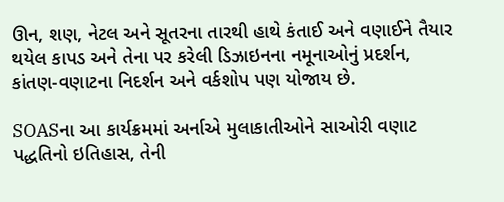ઊન, શણ, નેટલ અને સૂતરના તારથી હાથે કંતાઈ અને વણાઈને તૈયાર થયેલ કાપડ અને તેના પર કરેલી ડિઝાઇનના નમૂનાઓનું પ્રદર્શન, કાંતણ-વણાટના નિદર્શન અને વર્કશોપ પણ યોજાય છે.

SOASના આ કાર્યક્રમમાં અર્નાએ મુલાકાતીઓને સાઓરી વણાટ પદ્ધતિનો ઇતિહાસ, તેની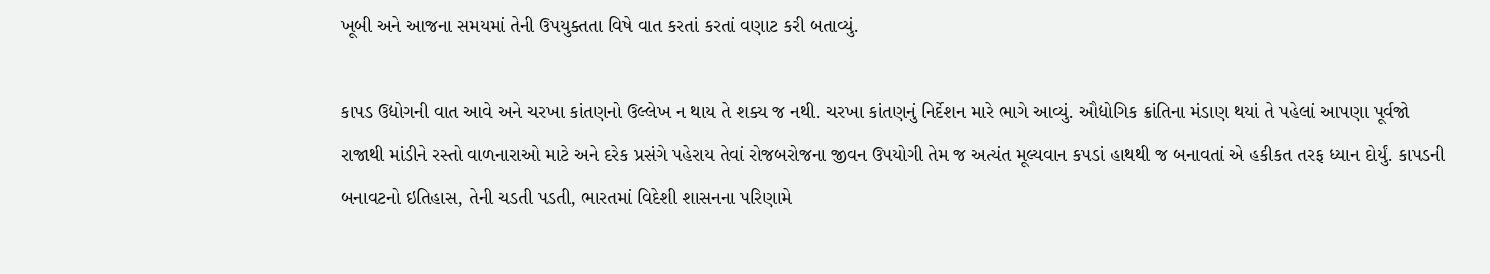ખૂબી અને આજના સમયમાં તેની ઉપયુક્તતા વિષે વાત કરતાં કરતાં વણાટ કરી બતાવ્યું.

કાપડ ઉદ્યોગની વાત આવે અને ચરખા કાંતણનો ઉલ્લેખ ન થાય તે શક્ય જ નથી. ચરખા કાંતણનું નિર્દેશન મારે ભાગે આવ્યું. ઔદ્યોગિક ક્રાંતિના મંડાણ થયાં તે પહેલાં આપણા પૂર્વજો રાજાથી માંડીને રસ્તો વાળનારાઓ માટે અને દરેક પ્રસંગે પહેરાય તેવાં રોજબરોજના જીવન ઉપયોગી તેમ જ અત્યંત મૂલ્યવાન કપડાં હાથથી જ બનાવતાં એ હકીકત તરફ ધ્યાન દોર્યું. કાપડની બનાવટનો ઇતિહાસ, તેની ચડતી પડતી, ભારતમાં વિદેશી શાસનના પરિણામે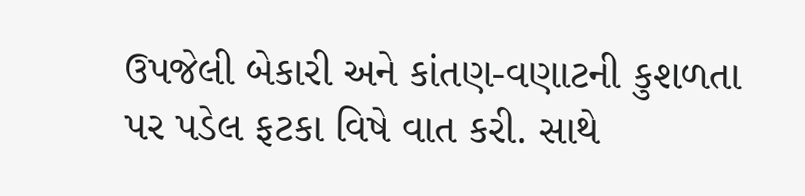ઉપજેલી બેકારી અને કાંતણ-વણાટની કુશળતા પર પડેલ ફટકા વિષે વાત કરી. સાથે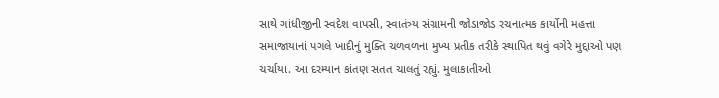સાથે ગાંધીજીની સ્વદેશ વાપસી, સ્વાતંત્ર્ય સંગ્રામની જોડાજોડ રચનાત્મક કાર્યોની મહત્તા સમાજાયાનાં પગલે ખાદીનું મુક્તિ ચળવળના મુખ્ય પ્રતીક તરીકે સ્થાપિત થવું વગેરે મુદ્દાઓ પણ ચર્ચાયા. આ દરમ્યાન કાંતણ સતત ચાલતું રહ્યું. મુલાકાતીઓ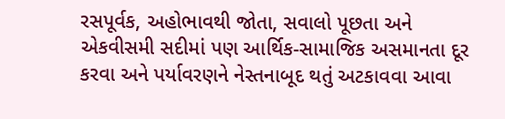રસપૂર્વક, અહોભાવથી જોતા, સવાલો પૂછતા અને એકવીસમી સદીમાં પણ આર્થિક-સામાજિક અસમાનતા દૂર કરવા અને પર્યાવરણને નેસ્તનાબૂદ થતું અટકાવવા આવા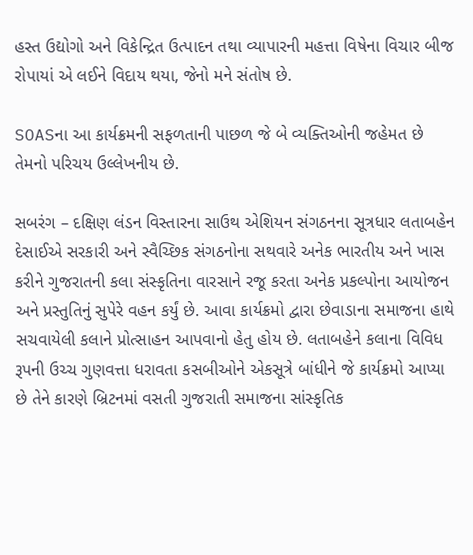હસ્ત ઉદ્યોગો અને વિકેન્દ્રિત ઉત્પાદન તથા વ્યાપારની મહત્તા વિષેના વિચાર બીજ રોપાયાં એ લઈને વિદાય થયા, જેનો મને સંતોષ છે.

SOASના આ કાર્યક્રમની સફળતાની પાછળ જે બે વ્યક્તિઓની જહેમત છે તેમનો પરિચય ઉલ્લેખનીય છે.

સબરંગ – દક્ષિણ લંડન વિસ્તારના સાઉથ એશિયન સંગઠનના સૂત્રધાર લતાબહેન દેસાઈએ સરકારી અને સ્વૈચ્છિક સંગઠનોના સથવારે અનેક ભારતીય અને ખાસ કરીને ગુજરાતની કલા સંસ્કૃતિના વારસાને રજૂ કરતા અનેક પ્રકલ્પોના આયોજન અને પ્રસ્તુતિનું સુપેરે વહન કર્યું છે. આવા કાર્યક્રમો દ્વારા છેવાડાના સમાજના હાથે સચવાયેલી કલાને પ્રોત્સાહન આપવાનો હેતુ હોય છે. લતાબહેને કલાના વિવિધ રૂપની ઉચ્ચ ગુણવત્તા ધરાવતા કસબીઓને એકસૂત્રે બાંધીને જે કાર્યક્રમો આપ્યા છે તેને કારણે બ્રિટનમાં વસતી ગુજરાતી સમાજના સાંસ્કૃતિક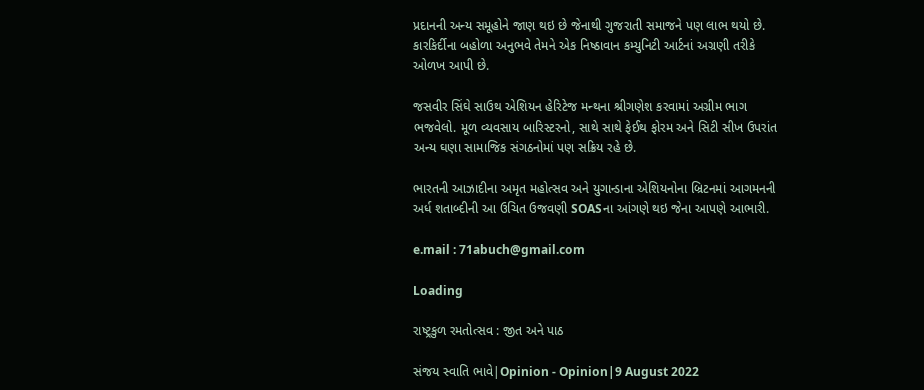પ્રદાનની અન્ય સમૂહોને જાણ થઇ છે જેનાથી ગુજરાતી સમાજને પણ લાભ થયો છે. કારકિર્દીના બહોળા અનુભવે તેમને એક નિષ્ઠાવાન કમ્યુનિટી આર્ટનાં અગ્રણી તરીકે ઓળખ આપી છે.

જસવીર સિંઘે સાઉથ એશિયન હેરિટેજ મન્થના શ્રીગણેશ કરવામાં અગ્રીમ ભાગ ભજવેલો. મૂળ વ્યવસાય બારિસ્ટરનો, સાથે સાથે ફેઈથ ફોરમ અને સિટી સીખ ઉપરાંત અન્ય ઘણા સામાજિક સંગઠનોમાં પણ સક્રિય રહે છે.

ભારતની આઝાદીના અમૃત મહોત્સવ અને યુગાન્ડાના એશિયનોના બ્રિટનમાં આગમનની અર્ધ શતાબ્દીની આ ઉચિત ઉજવણી SOASના આંગણે થઇ જેના આપણે આભારી.

e.mail : 71abuch@gmail.com

Loading

રાષ્ટ્રકુળ રમતોત્સવ : જીત અને પાઠ

સંજય સ્વાતિ ભાવે|Opinion - Opinion|9 August 2022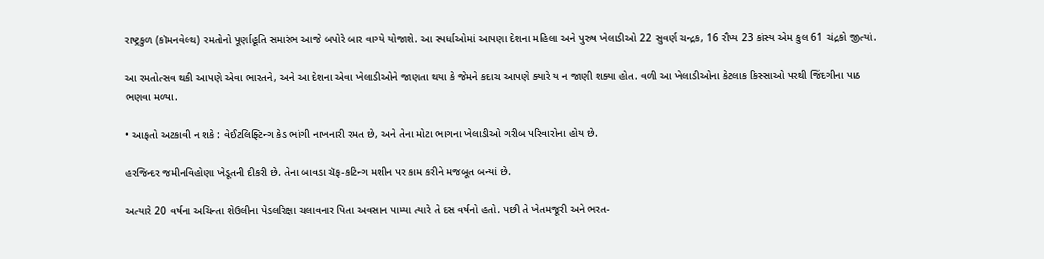રાષ્ટ્રકુળ (કૉમનવેલ્થ) રમતોનો પૂર્ણાહૂતિ સમારંભ આજે બપોરે બાર વાગ્યે યોજાશે. આ સ્પર્ધાઓમાં આપણા દેશના મહિલા અને પુરુષ ખેલાડીઓ 22 સુવર્ણ ચન્દ્રક, 16 રૌપ્ય 23 કાંસ્ય એમ કુલ 61 ચંદ્રકો જીત્યાં.

આ રમતોત્સવ થકી આપણે એવા ભારતને, અને આ દેશના એવા ખેલાડીઓને જાણતા થયા કે જેમને કદાચ આપણે ક્યારે ય ન જાણી શક્યા હોત. વળી આ ખેલાડીઓના કેટલાક કિસ્સાઓ પરથી જિંદગીના પાઠ ભણવા મળ્યા.

• આફતો અટકાવી ન શકે : વેઈટલિફ્ટિન્ગ કેડ ભાંગી નાખનારી રમત છે, અને તેના મોટા ભાગના ખેલાડીઓ ગરીબ પરિવારોના હોય છે.

હરજિન્દર જમીનવિહોણા ખેડૂતની દીકરી છે. તેના બાવડા ચૅફ-કટિન્ગ મશીન પર કામ કરીને મજબૂત બન્યાં છે.

અત્યારે 20 વર્ષના અચિન્તા શેઉલીના પેડલરિક્ષા ચલાવનાર પિતા અવસાન પામ્યા ત્યારે તે દસ વર્ષનો હતો. પછી તે ખેતમજૂરી અને ભરત-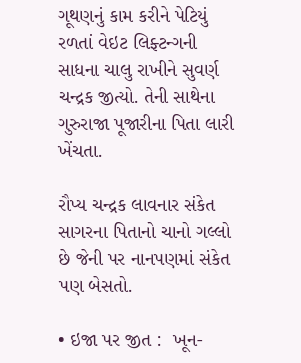ગૂથણનું કામ કરીને પેટિયું રળતાં વેઇટ લિફ્ટન્ગની સાધના ચાલુ રાખીને સુવર્ણ ચન્દ્રક જીત્યો. તેની સાથેના ગુરુરાજા પૂજારીના પિતા લારી ખેંચતા.

રૌપ્ય ચન્દ્રક લાવનાર સંકેત સાગરના પિતાનો ચાનો ગલ્લો છે જેની પર નાનપણમાં સંકેત પણ બેસતો.

• ઇજા પર જીત :  ખૂન-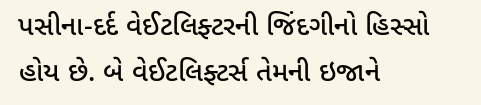પસીના-દર્દ વેઈટલિફ્ટરની જિંદગીનો હિસ્સો હોય છે. બે વેઈટલિફ્ટર્સ તેમની ઇજાને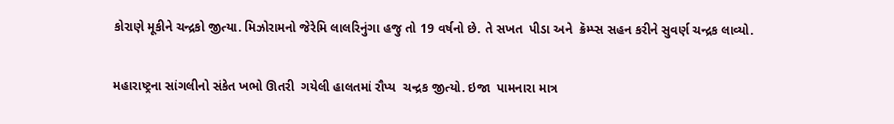કોરાણે મૂકીને ચન્દ્રકો જીત્યા. મિઝોરામનો જેરેમિ લાલરિનુંગા હજુ તો 19 વર્ષનો છે. તે સખત  પીડા અને  ક્રૅમ્પ્સ સહન કરીને સુવર્ણ ચન્દ્રક લાવ્યો.

મહારાષ્ટ્રના સાંગલીનો સંકેત ખભો ઊતરી  ગયેલી હાલતમાં રૌપ્ય  ચન્દ્રક જીત્યો. ઇજા  પામનારા માત્ર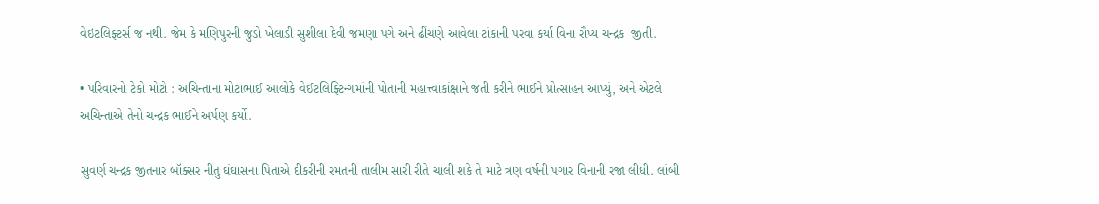વેઇટલિફ્ટર્સ જ નથી. જેમ કે મણિપુરની જુડો ખેલાડી સુશીલા દેવી જમણા પગે અને ઢીંચણે આવેલા ટાંકાની પરવા કર્યા વિના રૌપ્ય ચન્દ્રક  જીતી.

• પરિવારનો ટેકો મોટો : અચિન્તાના મોટાભાઈ આલોકે વેઈટલિફ્ટિન્ગમાંની પોતાની મહાત્ત્વાકાંક્ષાને જતી કરીને ભાઈને પ્રોત્સાહન આપ્યું, અને એટલે અચિન્તાએ તેનો ચન્દ્રક ભાઈને અર્પણ કર્યો.

સુવર્ણ ચન્દ્રક જીતનાર બૉક્સર નીતુ ઘંઘાસના પિતાએ દીકરીની રમતની તાલીમ સારી રીતે ચાલી શકે તે માટે ત્રણ વર્ષની પગાર વિનાની રજા લીધી. લાંબી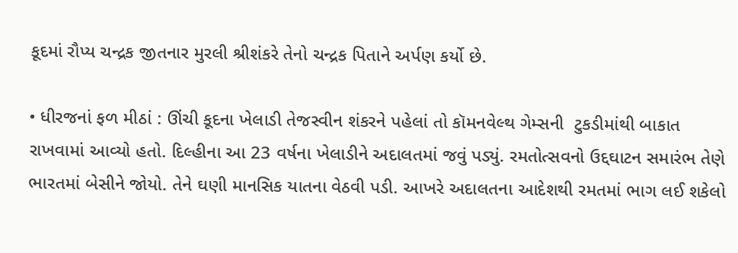કૂદમાં રૌપ્ય ચન્દ્રક જીતનાર મુરલી શ્રીશંકરે તેનો ચન્દ્રક પિતાને અર્પણ કર્યો છે.

• ધીરજનાં ફળ મીઠાં : ઊંચી કૂદના ખેલાડી તેજસ્વીન શંકરને પહેલાં તો કૉમનવેલ્થ ગેમ્સની  ટુકડીમાંથી બાકાત રાખવામાં આવ્યો હતો. દિલ્હીના આ 23 વર્ષના ખેલાડીને અદાલતમાં જવું પડ્યું. રમતોત્સવનો ઉદ્દઘાટન સમારંભ તેણે ભારતમાં બેસીને જોયો. તેને ઘણી માનસિક યાતના વેઠવી પડી. આખરે અદાલતના આદેશથી રમતમાં ભાગ લઈ શકેલો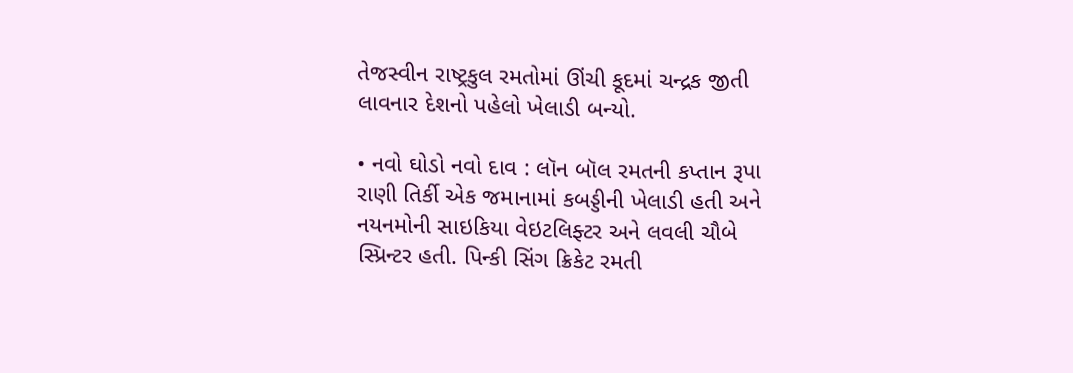તેજસ્વીન રાષ્ટ્રકુલ રમતોમાં ઊંચી કૂદમાં ચન્દ્રક જીતી લાવનાર દેશનો પહેલો ખેલાડી બન્યો.

• નવો ઘોડો નવો દાવ : લૉન બૉલ રમતની કપ્તાન રૂપા રાણી તિર્કી એક જમાનામાં કબડ્ડીની ખેલાડી હતી અને નયનમોની સાઇકિયા વેઇટલિફ્ટર અને લવલી ચૌબે સ્પ્રિન્ટર હતી. પિન્કી સિંગ ક્રિકેટ રમતી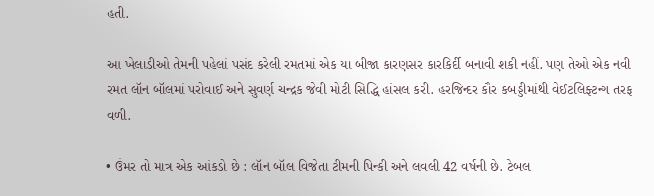હતી.

આ ખેલાડીઓ તેમની પહેલાં પસંદ કરેલી રમતમાં એક યા બીજા કારણસર કારકિર્દી બનાવી શકી નહીં. પણ તેઓ એક નવી રમત લૉન બૉલમાં પરોવાઈ અને સુવર્ણ ચન્દ્રક જેવી મોટી સિદ્ધિ હાંસલ કરી. હરજિન્દર કૌર કબડ્ડીમાંથી વેઈટલિફ્ટન્ગ તરફ વળી.

• ઉંમર તો માત્ર એક આંકડો છે : લૉન બૉલ વિજેતા ટીમની પિન્કી અને લવલી 42 વર્ષની છે. ટેબલ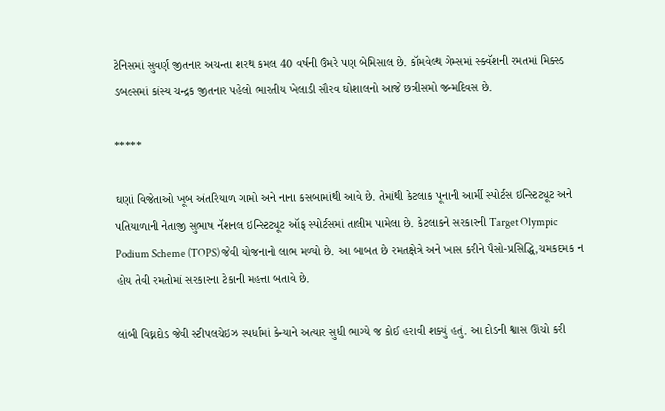ટેનિસમાં સુવર્ણ જીતનાર અચન્તા શરથ કમલ 40 વર્ષની ઉંમરે પણ બેમિસાલ છે. કૉમવેલ્થ ગેમ્સમાં સ્ક્વૅશની રમતમાં મિક્સ્ડ ડબલ્સમાં કાંસ્ય ચન્દ્રક જીતનાર પહેલો ભારતીય ખેલાડી સૌરવ ઘોશાલનો આજે છત્રીસમો જન્મદિવસ છે.

*****

ઘણાં વિજેતાઓ ખૂબ અંતરિયાળ ગામો અને નાના કસબામાંથી આવે છે. તેમાંથી કેટલાક પૂનાની આર્મી સ્પોર્ટસ ઇન્સ્ટિટ્યૂટ અને પતિયાળાની નેતાજી સુભાષ નૅશનલ ઇન્સ્ટિટ્યૂટ ઑફ સ્પોર્ટસમાં તાલીમ પામેલા છે. કેટલાકને સરકારની Target Olympic Podium Scheme (TOPS) જેવી યોજનાનો લાભ મળ્યો છે. આ બાબત છે રમતક્ષેત્રે અને ખાસ કરીને પૈસો-પ્રસિદ્ધિ,ચમકદમક ન હોય તેવી રમતોમાં સરકારના ટેકાની મહત્તા બતાવે છે.

લાંબી વિઘ્નદોડ જેવી સ્ટીપલચેઇઝ સ્પર્ધામાં કેન્યાને અત્યાર સુધી ભાગ્યે જ કોઈ હરાવી શક્યું હતું. આ દોડની શ્વાસ ઊંચો કરી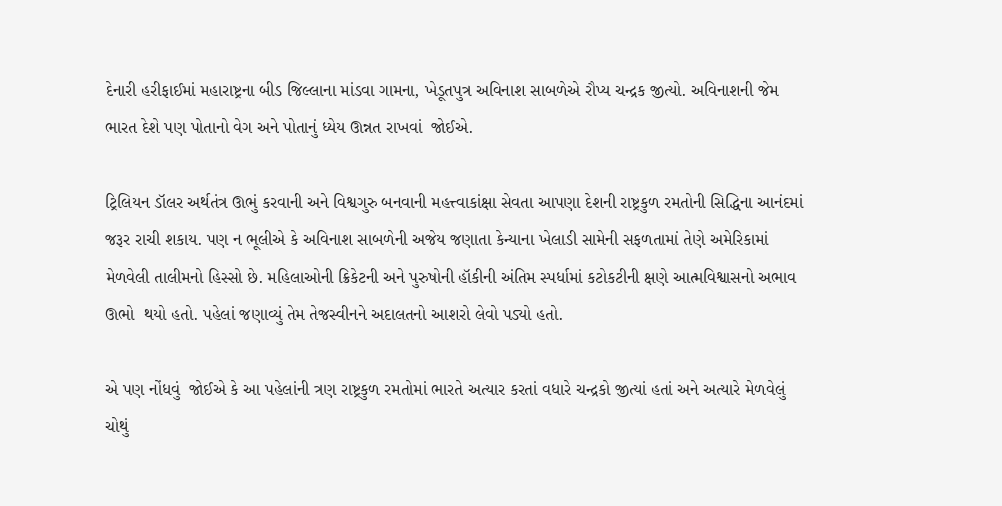દેનારી હરીફાઈમાં મહારાષ્ટ્રના બીડ જિલ્લાના માંડવા ગામના, ખેડૂતપુત્ર અવિનાશ સાબળેએ રૌપ્ય ચન્દ્રક જીત્યો. અવિનાશની જેમ ભારત દેશે પણ પોતાનો વેગ અને પોતાનું ધ્યેય ઊન્નત રાખવાં  જોઈએ.

ટ્રિલિયન ડૉલર અર્થતંત્ર ઊભું કરવાની અને વિશ્વગુરુ બનવાની મહત્ત્વાકાંક્ષા સેવતા આપણા દેશની રાષ્ટ્રકુળ રમતોની સિદ્ધિના આનંદમાં જરૂર રાચી શકાય. પણ ન ભૂલીએ કે અવિનાશ સાબળેની અજેય જણાતા કેન્યાના ખેલાડી સામેની સફળતામાં તેણે અમેરિકામાં મેળવેલી તાલીમનો હિસ્સો છે. મહિલાઓની ક્રિકેટની અને પુરુષોની હૉકીની અંતિમ સ્પર્ધામાં કટોકટીની ક્ષણે આત્મવિશ્વાસનો અભાવ ઊભો  થયો હતો. પહેલાં જણાવ્યું તેમ તેજસ્વીનને અદાલતનો આશરો લેવો પડ્યો હતો.

એ પણ નોંધવું  જોઈએ કે આ પહેલાંની ત્રણ રાષ્ટ્રકુળ રમતોમાં ભારતે અત્યાર કરતાં વધારે ચન્દ્રકો જીત્યાં હતાં અને અત્યારે મેળવેલું ચોથું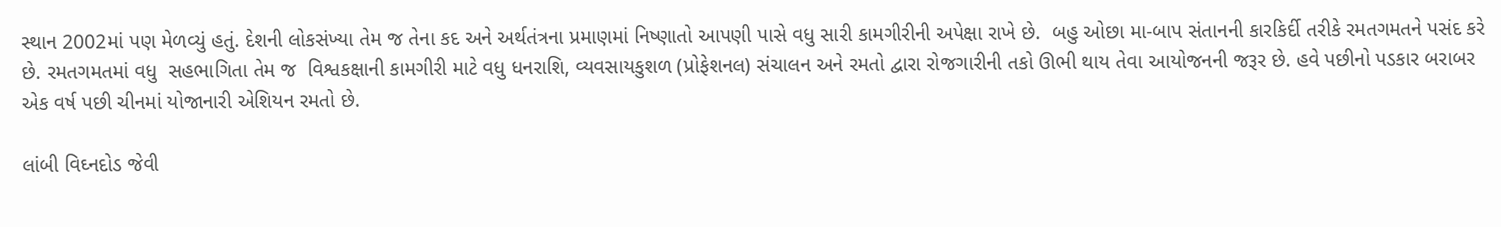સ્થાન 2002માં પણ મેળવ્યું હતું. દેશની લોકસંખ્યા તેમ જ તેના કદ અને અર્થતંત્રના પ્રમાણમાં નિષ્ણાતો આપણી પાસે વધુ સારી કામગીરીની અપેક્ષા રાખે છે.  બહુ ઓછા મા-બાપ સંતાનની કારકિર્દી તરીકે રમતગમતને પસંદ કરે છે. રમતગમતમાં વધુ  સહભાગિતા તેમ જ  વિશ્વકક્ષાની કામગીરી માટે વધુ ધનરાશિ, વ્યવસાયકુશળ (પ્રોફેશનલ) સંચાલન અને રમતો દ્વારા રોજગારીની તકો ઊભી થાય તેવા આયોજનની જરૂર છે. હવે પછીનો પડકાર બરાબર એક વર્ષ પછી ચીનમાં યોજાનારી એશિયન રમતો છે.

લાંબી વિઘ્નદોડ જેવી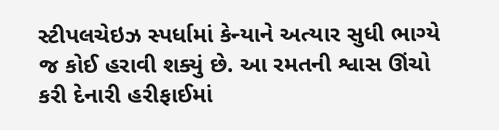સ્ટીપલચેઇઝ સ્પર્ધામાં કેન્યાને અત્યાર સુધી ભાગ્યે જ કોઈ હરાવી શક્યું છે. આ રમતની શ્વાસ ઊંચો કરી દેનારી હરીફાઈમાં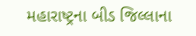મહારાષ્ટ્રના બીડ જિલ્લાના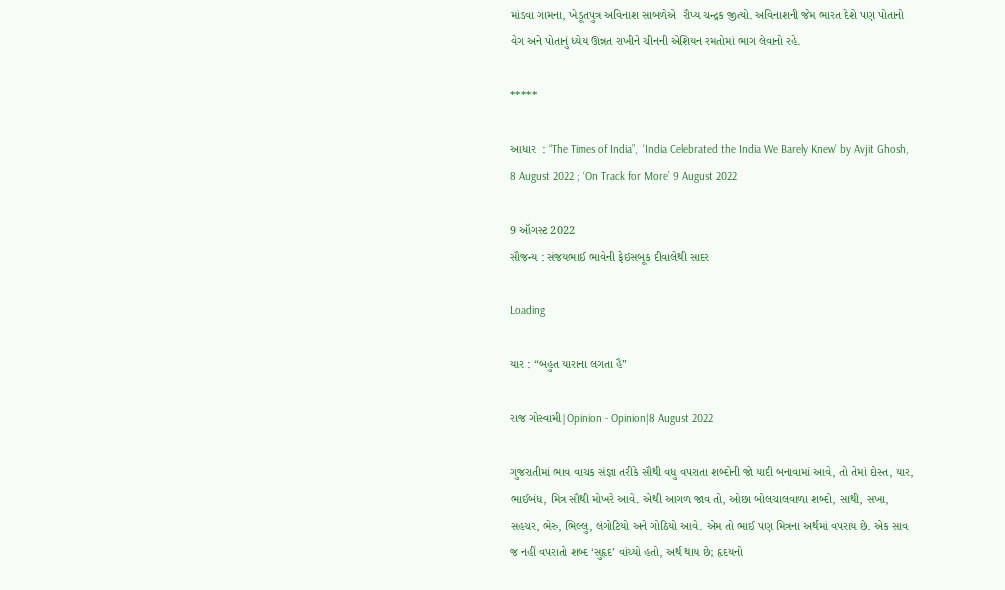માંડવા ગામના, ખેડૂતપુત્ર અવિનાશ સાબળેએ  રૌપ્ય ચન્દ્રક જીત્યો. અવિનાશની જેમ ભારત દેશે પણ પોતાનો વેગ અને પોતાનું ધ્યેય ઊન્નત રાખીને ચીનની એશિયન રમતોમાં ભાગ લેવાનો રહે.

*****

આધાર  : “The Times of India”,  ‘India Celebrated the India We Barely Knew’ by Avjit Ghosh, 8 August 2022 ; ‘On Track for More’ 9 August 2022

9 ઑગસ્ટ 2022
સૌજન્ય : સંજયભાઈ ભાવેની ફેઇસબૂક દીવાલેથી સાદર

Loading

યાર : “બહુત યારાના લગતા હૈ”

રાજ ગોસ્વામી|Opinion - Opinion|8 August 2022

ગુજરાતીમાં ભાવ વાચક સંજ્ઞા તરીકે સૌથી વધુ વપરાતા શબ્દોની જો યાદી બનાવામાં આવે, તો તેમાં દોસ્ત, યાર, ભાઈબંધ, મિત્ર સૌથી મોખરે આવે. એથી આગળ જાવ તો, ઓછા બોલચાલવાળા શબ્દો, સાથી, સખા, સહચર, ભેરુ, ભિલ્લુ, લંગોટિયો અને ગોઠિયો આવે. એમ તો ભાઈ પણ મિત્રના અર્થમાં વપરાય છે. એક સાવ જ નહીં વપરાતો શબ્દ ‘સુહૃદ’ વાંચ્યો હતો, અર્થ થાય છે; હૃદયનો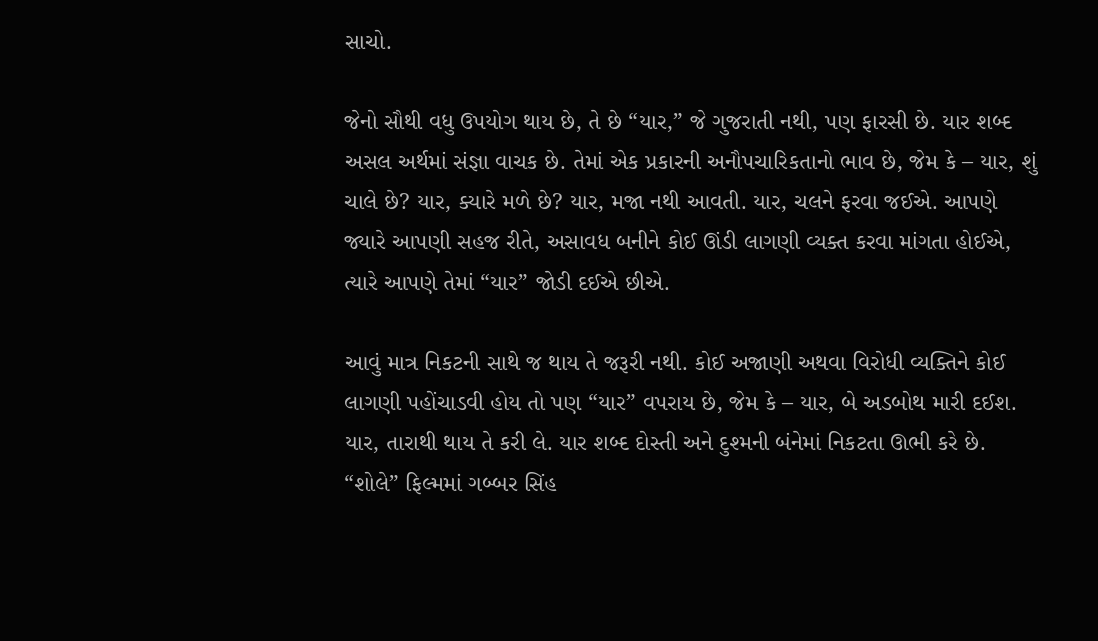સાચો.

જેનો સૌથી વધુ ઉપયોગ થાય છે, તે છે “યાર,” જે ગુજરાતી નથી, પણ ફારસી છે. યાર શબ્દ અસલ અર્થમાં સંજ્ઞા વાચક છે. તેમાં એક પ્રકારની અનૌપચારિકતાનો ભાવ છે, જેમ કે – યાર, શું ચાલે છે? યાર, ક્યારે મળે છે? યાર, મજા નથી આવતી. યાર, ચલને ફરવા જઈએ. આપણે જ્યારે આપણી સહજ રીતે, અસાવધ બનીને કોઈ ઊંડી લાગણી વ્યક્ત કરવા માંગતા હોઈએ, ત્યારે આપણે તેમાં “યાર” જોડી દઈએ છીએ.

આવું માત્ર નિકટની સાથે જ થાય તે જરૂરી નથી. કોઈ અજાણી અથવા વિરોધી વ્યક્તિને કોઈ લાગણી પહોંચાડવી હોય તો પણ “યાર” વપરાય છે, જેમ કે – યાર, બે અડબોથ મારી દઈશ. યાર, તારાથી થાય તે કરી લે. યાર શબ્દ દોસ્તી અને દુશ્મની બંનેમાં નિકટતા ઊભી કરે છે. “શોલે” ફિલ્મમાં ગબ્બર સિંહ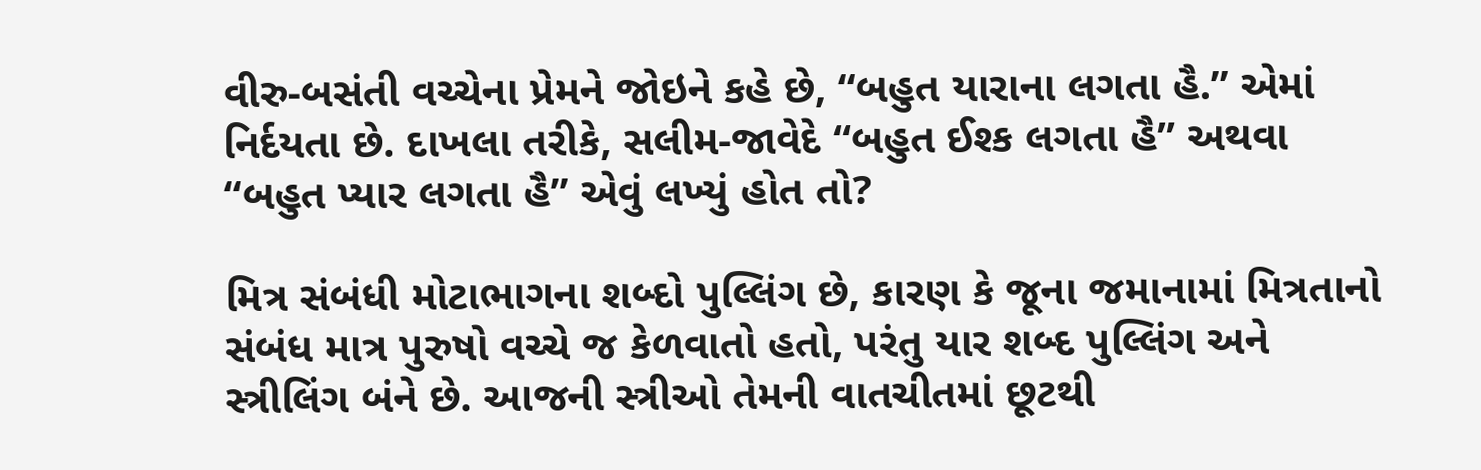વીરુ-બસંતી વચ્ચેના પ્રેમને જોઇને કહે છે, “બહુત યારાના લગતા હૈ.” એમાં નિર્દયતા છે. દાખલા તરીકે, સલીમ-જાવેદે “બહુત ઈશ્ક લગતા હૈ” અથવા “બહુત પ્યાર લગતા હૈ” એવું લખ્યું હોત તો?

મિત્ર સંબંધી મોટાભાગના શબ્દો પુલ્લિંગ છે, કારણ કે જૂના જમાનામાં મિત્રતાનો સંબંધ માત્ર પુરુષો વચ્ચે જ કેળવાતો હતો, પરંતુ યાર શબ્દ પુલ્લિંગ અને સ્ત્રીલિંગ બંને છે. આજની સ્ત્રીઓ તેમની વાતચીતમાં છૂટથી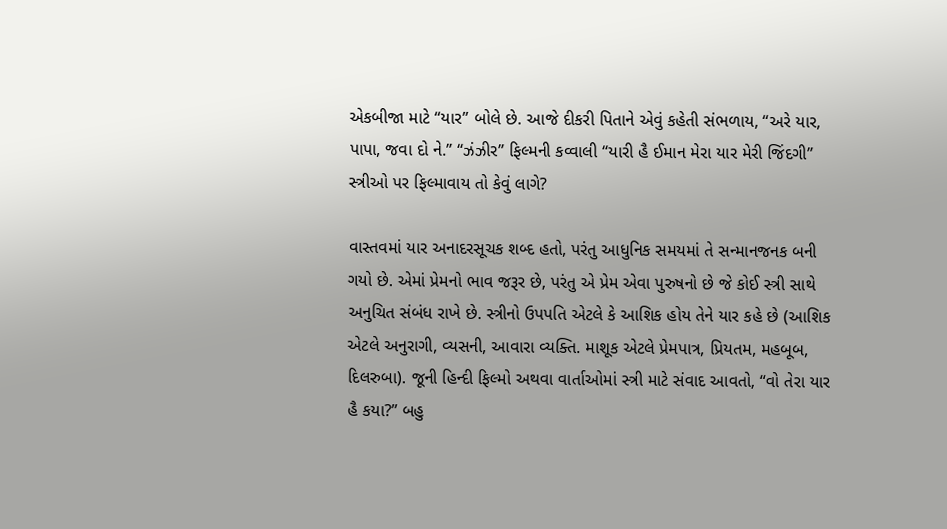એકબીજા માટે “યાર” બોલે છે. આજે દીકરી પિતાને એવું કહેતી સંભળાય, “અરે યાર, પાપા, જવા દો ને.” “ઝંઝીર” ફિલ્મની કવ્વાલી “યારી હૈ ઈમાન મેરા યાર મેરી જિંદગી” સ્ત્રીઓ પર ફિલ્માવાય તો કેવું લાગે?

વાસ્તવમાં યાર અનાદરસૂચક શબ્દ હતો, પરંતુ આધુનિક સમયમાં તે સન્માનજનક બની ગયો છે. એમાં પ્રેમનો ભાવ જરૂર છે, પરંતુ એ પ્રેમ એવા પુરુષનો છે જે કોઈ સ્ત્રી સાથે અનુચિત સંબંધ રાખે છે. સ્ત્રીનો ઉપપતિ એટલે કે આશિક હોય તેને યાર કહે છે (આશિક એટલે અનુરાગી, વ્યસની, આવારા વ્યક્તિ. માશૂક એટલે પ્રેમપાત્ર, પ્રિયતમ, મહબૂબ, દિલરુબા). જૂની હિન્દી ફિલ્મો અથવા વાર્તાઓમાં સ્ત્રી માટે સંવાદ આવતો, “વો તેરા યાર હૈ કયા?” બહુ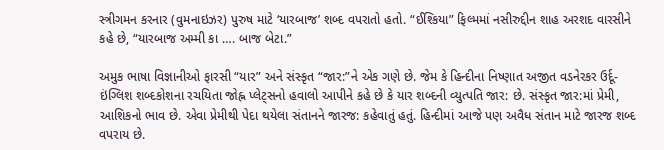સ્ત્રીગમન કરનાર (વુમનાઇઝર) પુરુષ માટે ‘યારબાજ’ શબ્દ વપરાતો હતો. “ઈશ્કિયા” ફિલ્મમાં નસીરુદ્દીન શાહ અરશદ વારસીને કહે છે, “યારબાજ અમ્મી કા …. બાજ બેટા.”

અમુક ભાષા વિજ્ઞાનીઓ ફારસી “યાર” અને સંસ્કૃત “જાર:”ને એક ગણે છે. જેમ કે હિન્દીના નિષ્ણાત અજીત વડનેરકર ઉર્દૂ-ઇંગ્લિશ શબ્દકોશના રચયિતા જોહ્ન પ્લેટ્સનો હવાલો આપીને કહે છે કે યાર શબ્દની વ્યુત્પતિ જાર: છે. સંસ્કૃત જાર:માં પ્રેમી, આશિકનો ભાવ છે. એવા પ્રેમીથી પેદા થયેલા સંતાનને જારજ: કહેવાતું હતું. હિન્દીમાં આજે પણ અવૈધ સંતાન માટે જારજ શબ્દ વપરાય છે.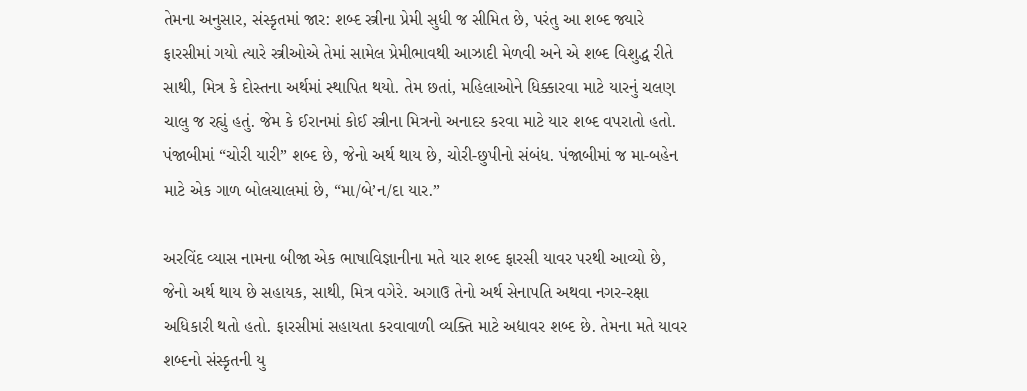તેમના અનુસાર, સંસ્કૃતમાં જાર: શબ્દ સ્ત્રીના પ્રેમી સુધી જ સીમિત છે, પરંતુ આ શબ્દ જ્યારે ફારસીમાં ગયો ત્યારે સ્ત્રીઓએ તેમાં સામેલ પ્રેમીભાવથી આઝાદી મેળવી અને એ શબ્દ વિશુદ્ધ રીતે સાથી, મિત્ર કે દોસ્તના અર્થમાં સ્થાપિત થયો. તેમ છતાં, મહિલાઓને ધિક્કારવા માટે યારનું ચલણ ચાલુ જ રહ્યું હતું. જેમ કે ઈરાનમાં કોઈ સ્ત્રીના મિત્રનો અનાદર કરવા માટે યાર શબ્દ વપરાતો હતો. પંજાબીમાં “ચોરી યારી” શબ્દ છે, જેનો અર્થ થાય છે, ચોરી-છુપીનો સંબંધ. પંજાબીમાં જ મા-બહેન માટે એક ગાળ બોલચાલમાં છે, “મા/બે’ન/દા યાર.”

અરવિંદ વ્યાસ નામના બીજા એક ભાષાવિજ્ઞાનીના મતે યાર શબ્દ ફારસી યાવર પરથી આવ્યો છે, જેનો અર્થ થાય છે સહાયક, સાથી, મિત્ર વગેરે. અગાઉ તેનો અર્થ સેનાપતિ અથવા નગર-રક્ષા અધિકારી થતો હતો. ફારસીમાં સહાયતા કરવાવાળી વ્યક્તિ માટે અદ્યાવર શબ્દ છે. તેમના મતે યાવર શબ્દનો સંસ્કૃતની યુ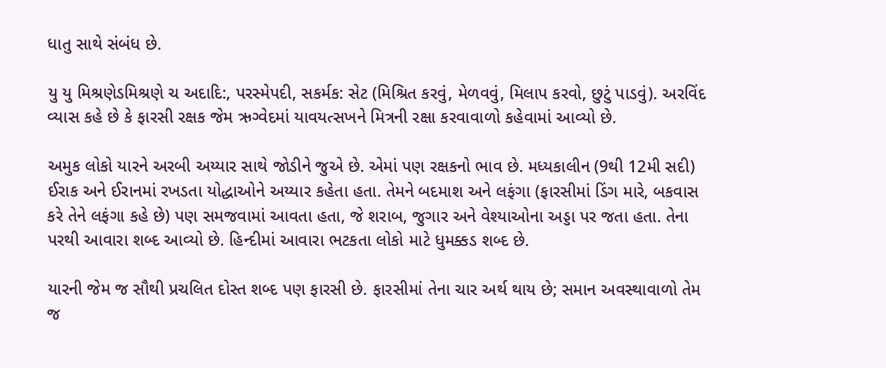ધાતુ સાથે સંબંધ છે.

યુ યુ મિશ્રણેડમિશ્રણે ચ અદાદિ:, પરસ્મેપદી, સકર્મક: સેટ (મિશ્રિત કરવું, મેળવવું, મિલાપ કરવો, છુટું પાડવું). અરવિંદ વ્યાસ કહે છે કે ફારસી રક્ષક જેમ ઋગ્વેદમાં યાવયત્સખને મિત્રની રક્ષા કરવાવાળો કહેવામાં આવ્યો છે.

અમુક લોકો યારને અરબી અય્યાર સાથે જોડીને જુએ છે. એમાં પણ રક્ષકનો ભાવ છે. મધ્યકાલીન (9થી 12મી સદી) ઈરાક અને ઈરાનમાં રખડતા યોદ્ધાઓને અય્યાર કહેતા હતા. તેમને બદમાશ અને લફંગા (ફારસીમાં ડિંગ મારે, બકવાસ કરે તેને લફંગા કહે છે) પણ સમજવામાં આવતા હતા, જે શરાબ, જુગાર અને વેશ્યાઓના અડ્ડા પર જતા હતા. તેના પરથી આવારા શબ્દ આવ્યો છે. હિન્દીમાં આવારા ભટકતા લોકો માટે ધુમક્કડ શબ્દ છે.

યારની જેમ જ સૌથી પ્રચલિત દોસ્ત શબ્દ પણ ફારસી છે. ફારસીમાં તેના ચાર અર્થ થાય છે; સમાન અવસ્થાવાળો તેમ જ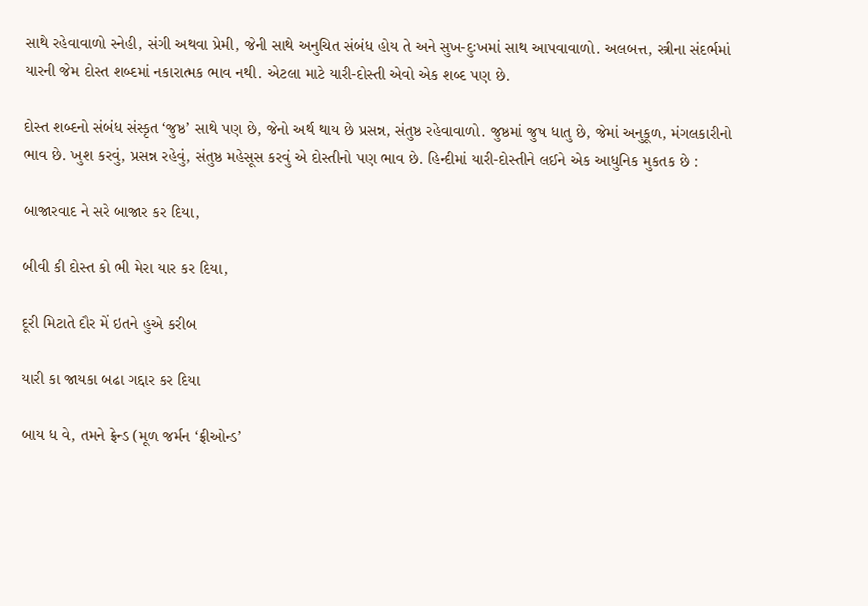સાથે રહેવાવાળો સ્નેહી, સંગી અથવા પ્રેમી, જેની સાથે અનુચિત સંબંધ હોય તે અને સુખ-દુઃખમાં સાથ આપવાવાળો. અલબત્ત, સ્ત્રીના સંદર્ભમાં યારની જેમ દોસ્ત શબ્દમાં નકારાત્મક ભાવ નથી. એટલા માટે યારી-દોસ્તી એવો એક શબ્દ પણ છે.

દોસ્ત શબ્દનો સંબંધ સંસ્કૃત ‘જુષ્ઠ’ સાથે પણ છે, જેનો અર્થ થાય છે પ્રસન્ન, સંતુષ્ઠ રહેવાવાળો. જુષ્ઠમાં જુષ ધાતુ છે, જેમાં અનુકૂળ, મંગલકારીનો ભાવ છે. ખુશ કરવું, પ્રસન્ન રહેવું, સંતુષ્ઠ મહેસૂસ કરવું એ દોસ્તીનો પણ ભાવ છે. હિન્દીમાં યારી-દોસ્તીને લઈને એક આધુનિક મુકતક છે :

બાજારવાદ ને સરે બાજાર કર દિયા,

બીવી કી દોસ્ત કો ભી મેરા યાર કર દિયા,

દૂરી મિટાતે દૌર મેં ઇતને હુએ કરીબ

યારી કા જાયકા બઢા ગદ્દાર કર દિયા

બાય ધ વે, તમને ફ્રેન્ડ (મૂળ જર્મન ‘ફ્રીઓન્ડ’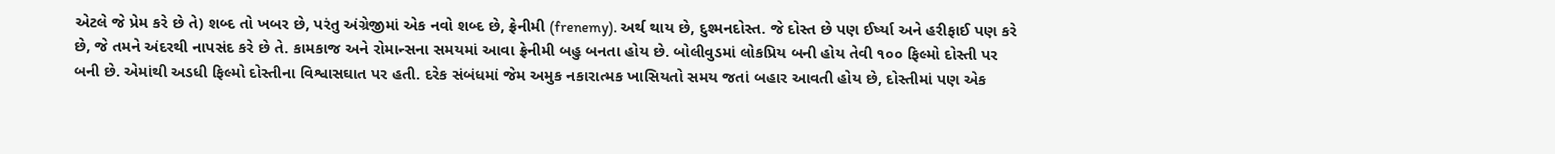એટલે જે પ્રેમ કરે છે તે) શબ્દ તો ખબર છે, પરંતુ અંગ્રેજીમાં એક નવો શબ્દ છે, ફ્રેનીમી (frenemy). અર્થ થાય છે, દુશ્મનદોસ્ત. જે દોસ્ત છે પણ ઈર્ષ્યા અને હરીફાઈ પણ કરે છે, જે તમને અંદરથી નાપસંદ કરે છે તે. કામકાજ અને રોમાન્સના સમયમાં આવા ફ્રેનીમી બહુ બનતા હોય છે. બોલીવુડમાં લોકપ્રિય બની હોય તેવી ૧૦૦ ફિલ્મો દોસ્તી પર બની છે. એમાંથી અડધી ફિલ્મો દોસ્તીના વિશ્વાસઘાત પર હતી. દરેક સંબંધમાં જેમ અમુક નકારાત્મક ખાસિયતો સમય જતાં બહાર આવતી હોય છે, દોસ્તીમાં પણ એક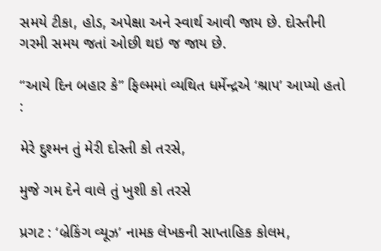સમયે ટીકા, હોડ, અપેક્ષા અને સ્વાર્થ આવી જાય છે. દોસ્તીની ગરમી સમય જતાં ઓછી થઇ જ જાય છે.

“આયે દિન બહાર કે” ફિલ્મમાં વ્યથિત ધર્મેન્દ્રએ ‘શ્રાપ’ આપ્યો હતો :

મેરે દુશ્મન તું મેરી દોસ્તી કો તરસે,

મુજે ગમ દેને વાલે તું ખુશી કો તરસે

પ્રગટ : ‘બ્રેકિંગ વ્યૂઝ’ નામક લેખકની સાપ્તાહિક કોલમ,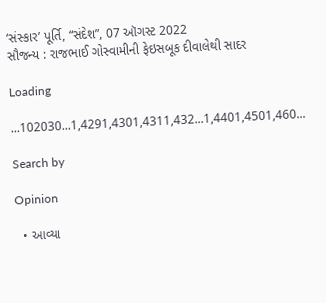‘સંસ્કાર’ પૂર્તિ, “સંદેશ”, 07 ઑગસ્ટ 2022
સૌજન્ય : રાજભાઈ ગોસ્વામીની ફેઇસબૂક દીવાલેથી સાદર

Loading

...102030...1,4291,4301,4311,432...1,4401,4501,460...

Search by

Opinion

  • આવ્યા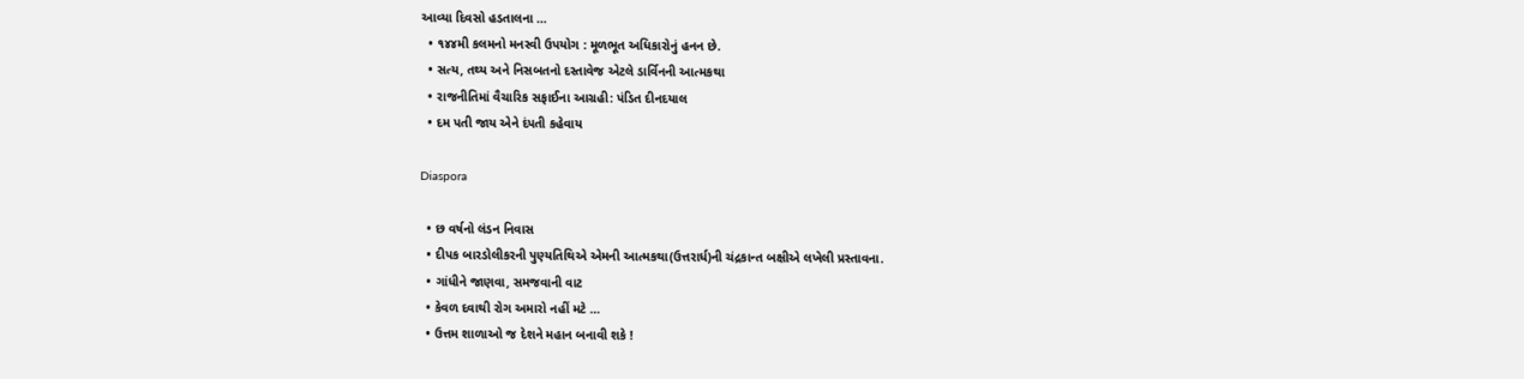આવ્યા દિવસો હડતાલના …
  • ૧૪૪મી કલમનો મનસ્વી ઉપયોગ : મૂળભૂત અધિકારોનું હનન છે.
  • સત્ય, તથ્ય અને નિસબતનો દસ્તાવેજ એટલે ડાર્વિનની આત્મકથા
  • રાજનીતિમાં વૈચારિક સફાઈના આગ્રહી: પંડિત દીનદયાલ
  • દમ પતી જાય એને દંપતી કહેવાય

Diaspora

  • છ વર્ષનો લંડન નિવાસ
  • દીપક બારડોલીકરની પુણ્યતિથિએ એમની આત્મકથા(ઉત્તરાર્ધ)ની ચંદ્રકાન્ત બક્ષીએ લખેલી પ્રસ્તાવના.
  • ગાંધીને જાણવા, સમજવાની વાટ
  • કેવળ દવાથી રોગ અમારો નહીં મટે …
  • ઉત્તમ શાળાઓ જ દેશને મહાન બનાવી શકે !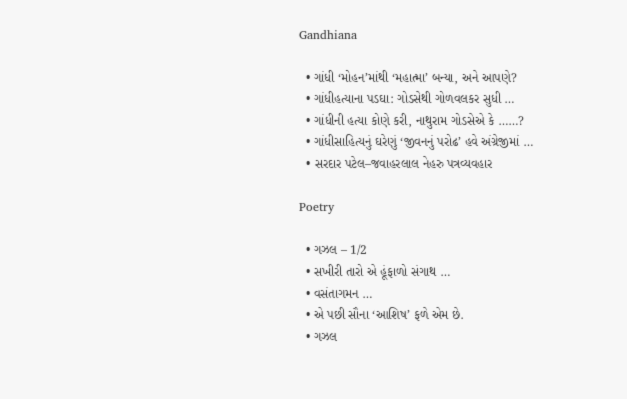Gandhiana

  • ગાંધી ‘મોહન’માંથી ‘મહાત્મા’ બન્યા, અને આપણે?
  • ગાંધીહત્યાના પડઘા: ગોડસેથી ગોળવલકર સુધી …
  • ગાંધીની હત્યા કોણે કરી, નાથુરામ ગોડસેએ કે ……?
  • ગાંધીસાહિત્યનું ઘરેણું ‘જીવનનું પરોઢ’ હવે અંગ્રેજીમાં …
  • સરદાર પટેલ–જવાહરલાલ નેહરુ પત્રવ્યવહાર

Poetry

  • ગઝલ – 1/2
  • સખીરી તારો એ હૂંફાળો સંગાથ …
  • વસંતાગમન …
  • એ પછી સૌના ‘આશિષ’ ફળે એમ છે.
  • ગઝલ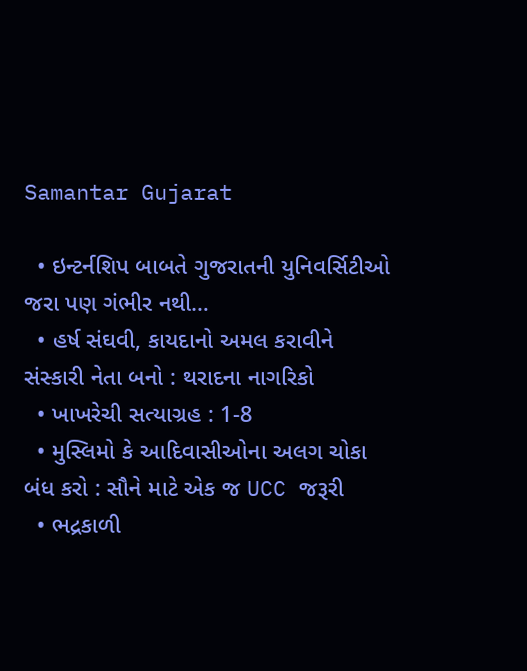Samantar Gujarat

  • ઇન્ટર્નશિપ બાબતે ગુજરાતની યુનિવર્સિટીઓ જરા પણ ગંભીર નથી…
  • હર્ષ સંઘવી, કાયદાનો અમલ કરાવીને સંસ્કારી નેતા બનો : થરાદના નાગરિકો
  • ખાખરેચી સત્યાગ્રહ : 1-8
  • મુસ્લિમો કે આદિવાસીઓના અલગ ચોકા બંધ કરો : સૌને માટે એક જ UCC જરૂરી
  • ભદ્રકાળી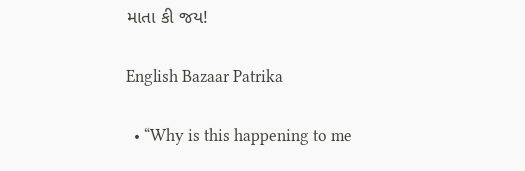માતા કી જય!

English Bazaar Patrika

  • “Why is this happening to me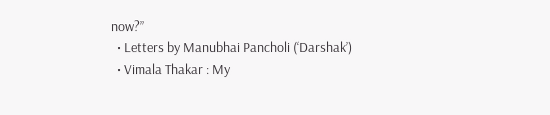now?”
  • Letters by Manubhai Pancholi (‘Darshak’)
  • Vimala Thakar : My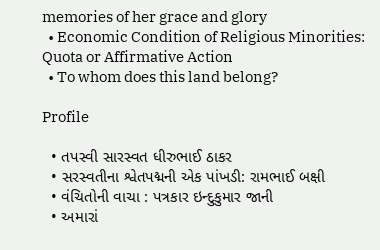memories of her grace and glory
  • Economic Condition of Religious Minorities: Quota or Affirmative Action
  • To whom does this land belong?

Profile

  • તપસ્વી સારસ્વત ધીરુભાઈ ઠાકર
  • સરસ્વતીના શ્વેતપદ્મની એક પાંખડી: રામભાઈ બક્ષી
  • વંચિતોની વાચા : પત્રકાર ઇન્દુકુમાર જાની
  • અમારાં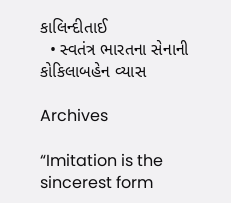કાલિન્દીતાઈ
  • સ્વતંત્ર ભારતના સેનાની કોકિલાબહેન વ્યાસ

Archives

“Imitation is the sincerest form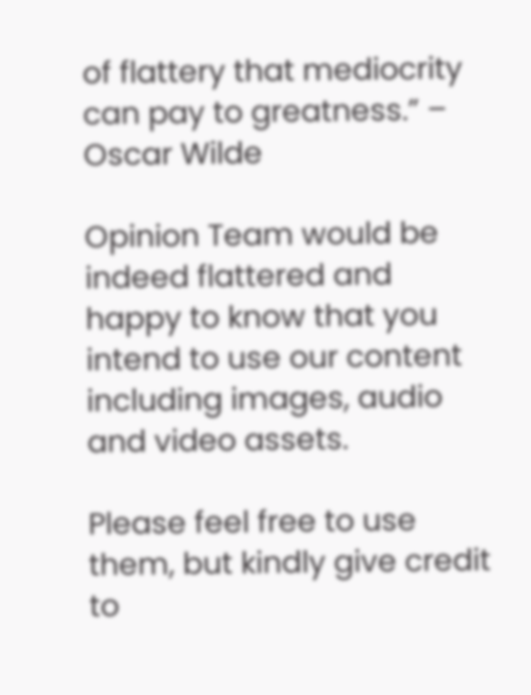of flattery that mediocrity can pay to greatness.” – Oscar Wilde

Opinion Team would be indeed flattered and happy to know that you intend to use our content including images, audio and video assets.

Please feel free to use them, but kindly give credit to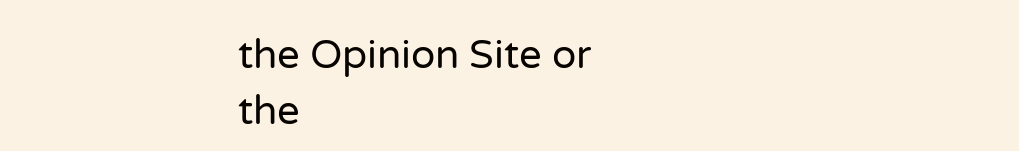the Opinion Site or the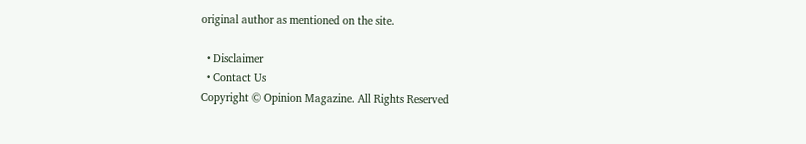original author as mentioned on the site.

  • Disclaimer
  • Contact Us
Copyright © Opinion Magazine. All Rights Reserved